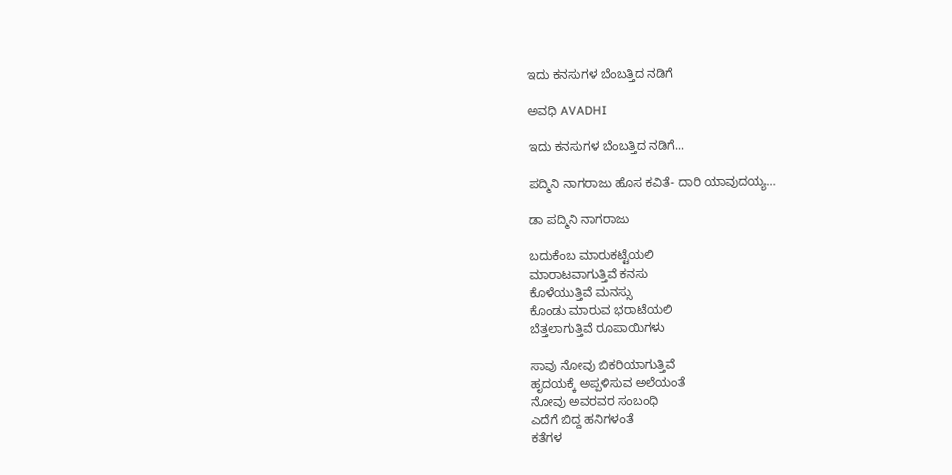ಇದು ಕನಸುಗಳ ಬೆಂಬತ್ತಿದ ನಡಿಗೆ‍

ಅವಧಿ AVADHI

ಇದು ಕನಸುಗಳ ಬೆಂಬತ್ತಿದ ನಡಿಗೆ...

ಪದ್ಮಿನಿ ನಾಗರಾಜು ಹೊಸ ಕವಿತೆ- ದಾರಿ ಯಾವುದಯ್ಯ…

ಡಾ ಪದ್ಮಿನಿ ನಾಗರಾಜು

ಬದುಕೆಂಬ ಮಾರುಕಟ್ಟೆಯಲಿ
ಮಾರಾಟವಾಗುತ್ತಿವೆ ಕನಸು
ಕೊಳೆಯುತ್ತಿವೆ ಮನಸ್ಸು
ಕೊಂಡು ಮಾರುವ ಭರಾಟೆಯಲಿ
ಬೆತ್ತಲಾಗುತ್ತಿವೆ ರೂಪಾಯಿಗಳು

ಸಾವು ನೋವು ಬಿಕರಿಯಾಗುತ್ತಿವೆ
ಹೃದಯಕ್ಕೆ ಅಪ್ಪಳಿಸುವ ಅಲೆಯಂತೆ
ನೋವು ಅವರವರ ಸಂಬಂಧಿ
ಎದೆಗೆ ಬಿದ್ದ ಹನಿಗಳಂತೆ
ಕತೆಗಳ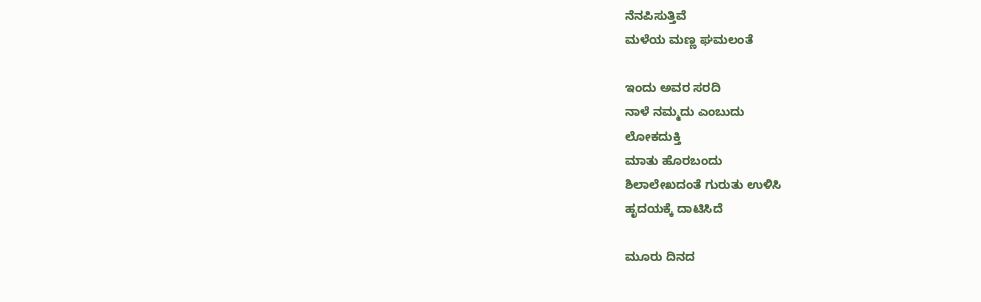ನೆನಪಿಸುತ್ತಿವೆ
ಮಳೆಯ ಮಣ್ಣ ಘಮಲಂತೆ

ಇಂದು ಅವರ ಸರದಿ
ನಾಳೆ ನಮ್ಮದು ಎಂಬುದು
ಲೋಕದುಕ್ತಿ
ಮಾತು ಹೊರಬಂದು
ಶಿಲಾಲೇಖದಂತೆ ಗುರುತು ಉಳಿಸಿ
ಹೃದಯಕ್ಕೆ ದಾಟಿಸಿದೆ

ಮೂರು ದಿನದ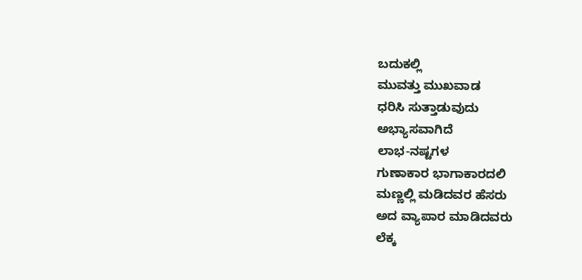ಬದುಕಲ್ಲಿ
ಮುವತ್ತು ಮುಖವಾಡ
ಧರಿಸಿ ಸುತ್ತಾಡುವುದು
ಅಭ್ಯಾಸವಾಗಿದೆ
ಲಾಭ-ನಷ್ಟಗಳ
ಗುಣಾಕಾರ ಭಾಗಾಕಾರದಲಿ
ಮಣ್ಣಲ್ಲಿ ಮಡಿದವರ ಹೆಸರು
ಅದ ವ್ಯಾಪಾರ ಮಾಡಿದವರು
ಲೆಕ್ಕ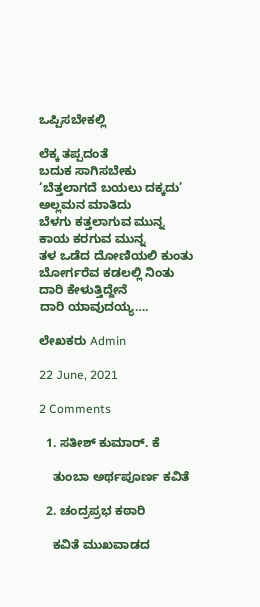ಒಪ್ಪಿಸಬೇಕಲ್ಲಿ

ಲೆಕ್ಕ ತಪ್ಪದಂತೆ
ಬದುಕ ಸಾಗಿಸಬೇಕು
‘ಬೆತ್ತಲಾಗದೆ ಬಯಲು ದಕ್ಕದು’
ಅಲ್ಲಮನ ಮಾತಿದು
ಬೆಳಗು ಕತ್ತಲಾಗುವ ಮುನ್ನ
ಕಾಯ ಕರಗುವ ಮುನ್ನ
ತಳ ಒಡೆದ ದೋಣಿಯಲಿ ಕುಂತು
ಬೋರ್ಗರೆವ ಕಡಲಲ್ಲಿ ನಿಂತು
ದಾರಿ ಕೇಳುತ್ತಿದ್ದೇನೆ
ದಾರಿ ಯಾವುದಯ್ಯ….

ಲೇಖಕರು Admin

22 June, 2021

2 Comments

  1. ಸತೀಶ್ ಕುಮಾರ್. ಕೆ

    ತುಂಬಾ ಅರ್ಥಪೂರ್ಣ ಕವಿತೆ

  2. ಚಂದ್ರಪ್ರಭ ಕಠಾರಿ

    ಕವಿತೆ ಮುಖವಾಡದ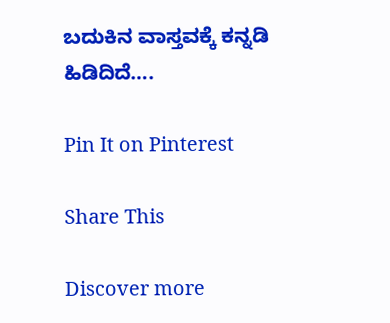ಬದುಕಿನ ವಾಸ್ತವಕ್ಕೆ ಕನ್ನಡಿ ಹಿಡಿದಿದೆ….

Pin It on Pinterest

Share This

Discover more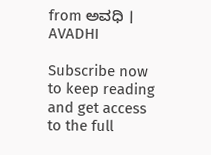from ಅವಧಿ । AVADHI

Subscribe now to keep reading and get access to the full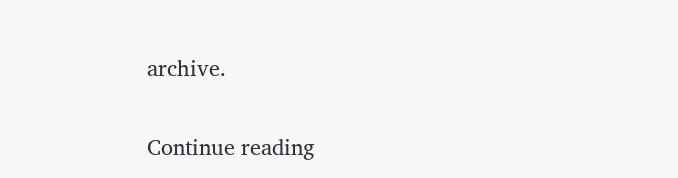archive.

Continue reading